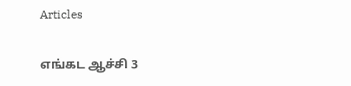Articles

எங்கட ஆச்சி 3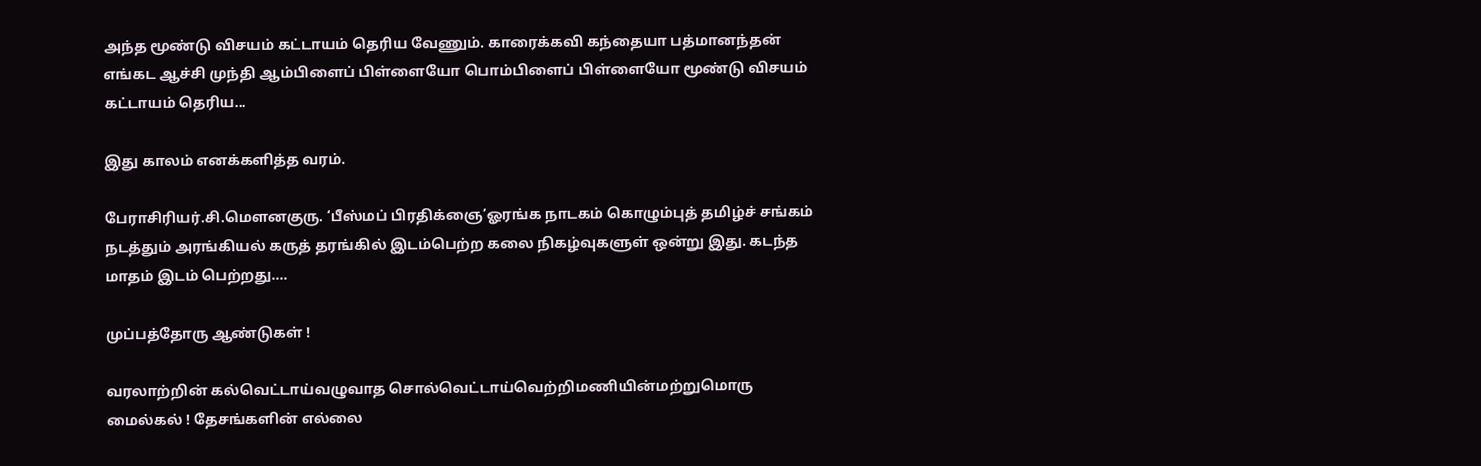அந்த மூண்டு விசயம் கட்டாயம் தெரிய வேணும். காரைக்கவி கந்தையா பத்மானந்தன் எங்கட ஆச்சி முந்தி ஆம்பிளைப் பிள்ளையோ பொம்பிளைப் பிள்ளையோ மூண்டு விசயம் கட்டாயம் தெரிய...

இது காலம் எனக்களித்த வரம்.

பேராசிரியர்.சி.மௌனகுரு. ‘பீஸ்மப் பிரதிக்ஞை’ஓரங்க நாடகம் கொழும்புத் தமிழ்ச் சங்கம் நடத்தும் அரங்கியல் கருத் தரங்கில் இடம்பெற்ற கலை நிகழ்வுகளுள் ஒன்று இது. கடந்த மாதம் இடம் பெற்றது....

முப்பத்தோரு ஆண்டுகள் !

வரலாற்றின் கல்வெட்டாய்வழுவாத சொல்வெட்டாய்வெற்றிமணியின்மற்றுமொரு மைல்கல் ! தேசங்களின் எல்லை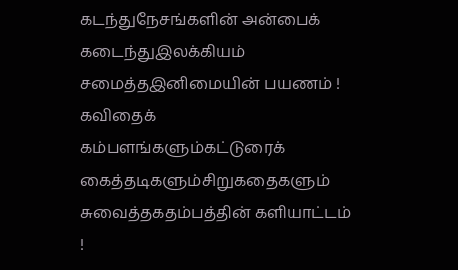கடந்துநேசங்களின் அன்பைக் கடைந்துஇலக்கியம் சமைத்தஇனிமையின் பயணம் ! கவிதைக் கம்பளங்களும்கட்டுரைக் கைத்தடிகளும்சிறுகதைகளும் சுவைத்தகதம்பத்தின் களியாட்டம் !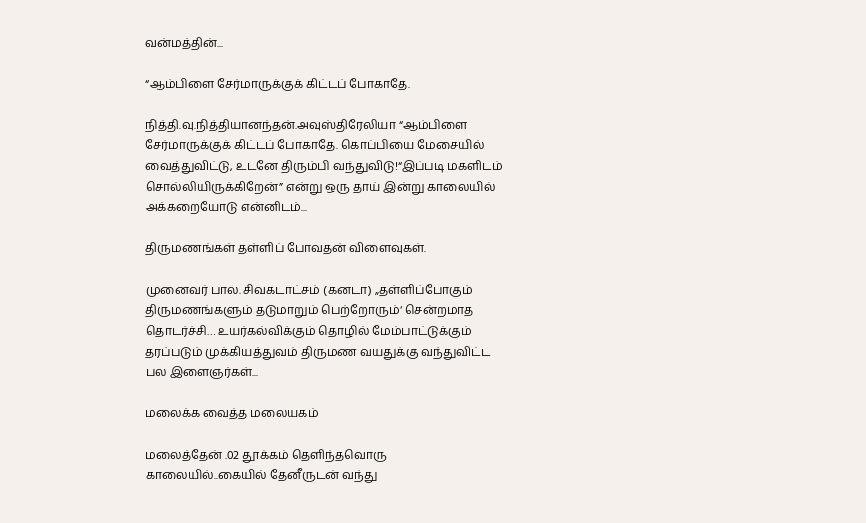வன்மத்தின்...

“ஆம்பிளை சேர்மாருக்குக் கிட்டப் போகாதே.

நித்தி.வு.நித்தியானந்தன்.அவுஸ்திரேலியா “ஆம்பிளை சேர்மாருக்குக் கிட்டப் போகாதே. கொப்பியை மேசையில் வைத்துவிட்டு, உடனே திரும்பி வந்துவிடு!“இப்படி மகளிடம் சொல்லியிருக்கிறேன்” என்று ஒரு தாய் இன்று காலையில் அக்கறையோடு என்னிடம்...

திருமணங்கள் தள்ளிப் போவதன் விளைவுகள்.

முனைவர் பால. சிவகடாட்சம் (கனடா) „தள்ளிப்போகும் திருமணங்களும் தடுமாறும் பெற்றோரும்‘ சென்றமாத தொடர்ச்சி… உயர்கல்விக்கும் தொழில் மேம்பாட்டுக்கும் தரப்படும் முக்கியத்துவம் திருமண வயதுக்கு வந்துவிட்ட பல இளைஞர்கள்...

மலைக்க வைத்த மலையகம்

மலைத்தேன் .02 தூக்கம் தெளிந்தவொரு காலையில்..கையில் தேனீருடன் வந்து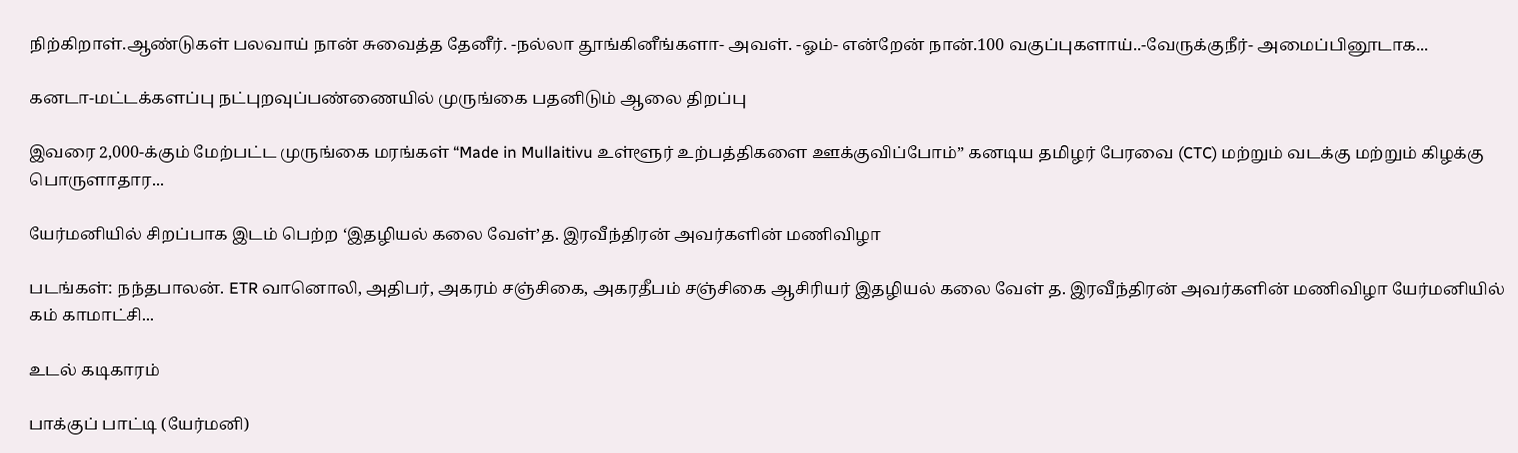நிற்கிறாள்.ஆண்டுகள் பலவாய் நான் சுவைத்த தேனீர். -நல்லா தூங்கினீங்களா- அவள். -ஓம்- என்றேன் நான்.100 வகுப்புகளாய்..-வேருக்குநீர்- அமைப்பினூடாக...

கனடா-மட்டக்களப்பு நட்புறவுப்பண்ணையில் முருங்கை பதனிடும் ஆலை திறப்பு

இவரை 2,000-க்கும் மேற்பட்ட முருங்கை மரங்கள் “Made in Mullaitivu உள்ளூர் உற்பத்திகளை ஊக்குவிப்போம்” கனடிய தமிழர் பேரவை (CTC) மற்றும் வடக்கு மற்றும் கிழக்கு பொருளாதார...

யேர்மனியில் சிறப்பாக இடம் பெற்ற ‘இதழியல் கலை வேள்’த. இரவீந்திரன் அவர்களின் மணிவிழா

படங்கள்: நந்தபாலன். ETR வானொலி, அதிபர், அகரம் சஞ்சிகை, அகரதீபம் சஞ்சிகை ஆசிரியர் இதழியல் கலை வேள் த. இரவீந்திரன் அவர்களின் மணிவிழா யேர்மனியில் கம் காமாட்சி...

உடல் கடிகாரம்

பாக்குப் பாட்டி (யேர்மனி)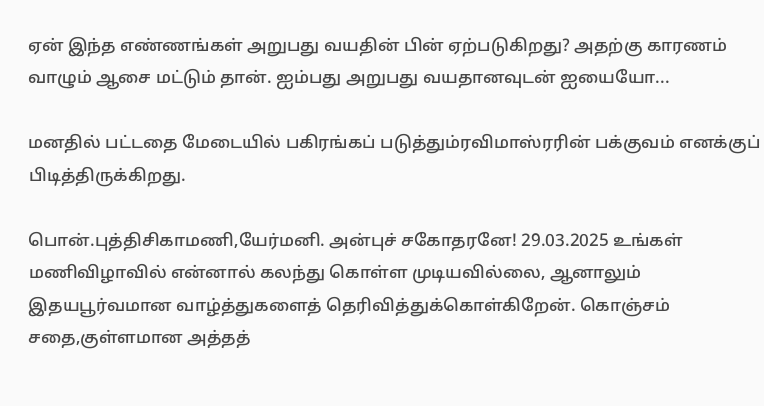ஏன் இந்த எண்ணங்கள் அறுபது வயதின் பின் ஏற்படுகிறது? அதற்கு காரணம் வாழும் ஆசை மட்டும் தான். ஐம்பது அறுபது வயதானவுடன் ஐயையோ...

மனதில் பட்டதை மேடையில் பகிரங்கப் படுத்தும்ரவிமாஸ்ரரின் பக்குவம் எனக்குப் பிடித்திருக்கிறது.

பொன்.புத்திசிகாமணி,யேர்மனி. அன்புச் சகோதரனே! 29.03.2025 உங்கள் மணிவிழாவில் என்னால் கலந்து கொள்ள முடியவில்லை, ஆனாலும் இதயபூர்வமான வாழ்த்துகளைத் தெரிவித்துக்கொள்கிறேன். கொஞ்சம் சதை,குள்ளமான அத்தத்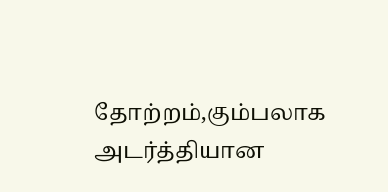தோற்றம்,கும்பலாக அடர்த்தியான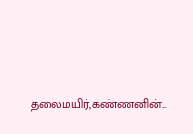தலைமயிர்,கண்ணனின்...